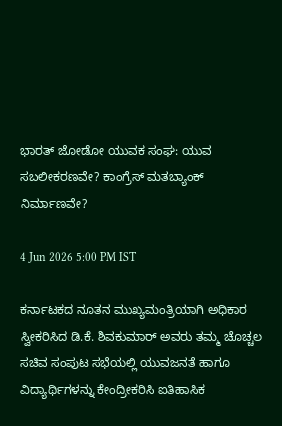ಭಾರತ್ ಜೋಡೋ ಯುವಕ ಸಂಘ: ಯುವ ಸಬಲೀಕರಣವೇ? ಕಾಂಗ್ರೆಸ್‌ ಮತಬ್ಯಾಂಕ್ ನಿರ್ಮಾಣವೇ?

4 Jun 2026 5:00 PM IST

ಕರ್ನಾಟಕದ ನೂತನ ಮುಖ್ಯಮಂತ್ರಿಯಾಗಿ ಅಧಿಕಾರ ಸ್ವೀಕರಿಸಿದ ಡಿ.ಕೆ. ಶಿವಕುಮಾರ್ ಅವರು ತಮ್ಮ ಚೊಚ್ಚಲ ಸಚಿವ ಸಂಪುಟ ಸಭೆಯಲ್ಲಿ ಯುವಜನತೆ ಹಾಗೂ ವಿದ್ಯಾರ್ಥಿಗಳನ್ನು ಕೇಂದ್ರೀಕರಿಸಿ ಐತಿಹಾಸಿಕ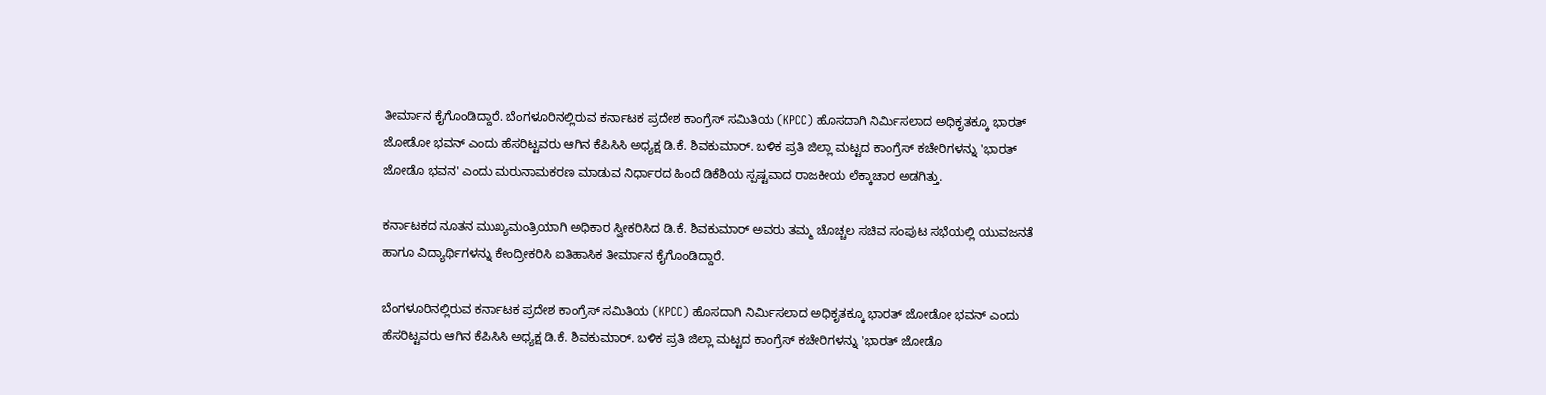ತೀರ್ಮಾನ ಕೈಗೊಂಡಿದ್ದಾರೆ. ಬೆಂಗಳೂರಿನಲ್ಲಿರುವ ಕರ್ನಾಟಕ ಪ್ರದೇಶ ಕಾಂಗ್ರೆಸ್ ಸಮಿತಿಯ (KPCC) ಹೊಸದಾಗಿ ನಿರ್ಮಿಸಲಾದ ಅಧಿಕೃತಕ್ಕೂ ಭಾರತ್‌ ಜೋಡೋ ಭವನ್‌ ಎಂದು ಹೆಸರಿಟ್ಟವರು ಆಗಿನ ಕೆಪಿಸಿಸಿ ಅಧ್ಯಕ್ಷ ಡಿ.ಕೆ. ಶಿವಕುಮಾರ್‌. ಬಳಿಕ ಪ್ರತಿ ಜಿಲ್ಲಾ ಮಟ್ಟದ ಕಾಂಗ್ರೆಸ್ ಕಚೇರಿಗಳನ್ನು 'ಭಾರತ್ ಜೋಡೊ ಭವನ' ಎಂದು ಮರುನಾಮಕರಣ ಮಾಡುವ ನಿರ್ಧಾರದ ಹಿಂದೆ ಡಿಕೆಶಿಯ ಸ್ಪಷ್ಟವಾದ ರಾಜಕೀಯ ಲೆಕ್ಕಾಚಾರ ಅಡಗಿತ್ತು.

ಕರ್ನಾಟಕದ ನೂತನ ಮುಖ್ಯಮಂತ್ರಿಯಾಗಿ ಅಧಿಕಾರ ಸ್ವೀಕರಿಸಿದ ಡಿ.ಕೆ. ಶಿವಕುಮಾರ್ ಅವರು ತಮ್ಮ ಚೊಚ್ಚಲ ಸಚಿವ ಸಂಪುಟ ಸಭೆಯಲ್ಲಿ ಯುವಜನತೆ ಹಾಗೂ ವಿದ್ಯಾರ್ಥಿಗಳನ್ನು ಕೇಂದ್ರೀಕರಿಸಿ ಐತಿಹಾಸಿಕ ತೀರ್ಮಾನ ಕೈಗೊಂಡಿದ್ದಾರೆ.

ಬೆಂಗಳೂರಿನಲ್ಲಿರುವ ಕರ್ನಾಟಕ ಪ್ರದೇಶ ಕಾಂಗ್ರೆಸ್ ಸಮಿತಿಯ (KPCC) ಹೊಸದಾಗಿ ನಿರ್ಮಿಸಲಾದ ಅಧಿಕೃತಕ್ಕೂ ಭಾರತ್‌ ಜೋಡೋ ಭವನ್‌ ಎಂದು ಹೆಸರಿಟ್ಟವರು ಆಗಿನ ಕೆಪಿಸಿಸಿ ಅಧ್ಯಕ್ಷ ಡಿ.ಕೆ. ಶಿವಕುಮಾರ್‌. ಬಳಿಕ ಪ್ರತಿ ಜಿಲ್ಲಾ ಮಟ್ಟದ ಕಾಂಗ್ರೆಸ್ ಕಚೇರಿಗಳನ್ನು 'ಭಾರತ್ ಜೋಡೊ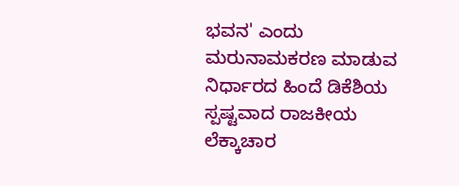ಭವನ' ಎಂದು ಮರುನಾಮಕರಣ ಮಾಡುವ ನಿರ್ಧಾರದ ಹಿಂದೆ ಡಿಕೆಶಿಯ ಸ್ಪಷ್ಟವಾದ ರಾಜಕೀಯ ಲೆಕ್ಕಾಚಾರ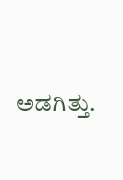ಅಡಗಿತ್ತು.